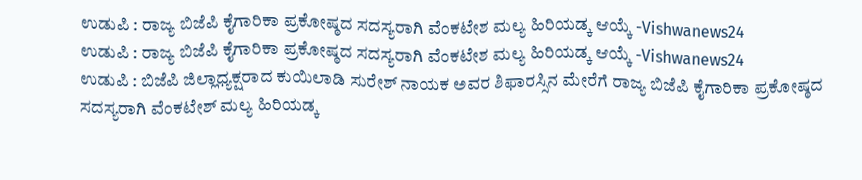ಉಡುಪಿ : ರಾಜ್ಯ ಬಿಜೆಪಿ ಕೈಗಾರಿಕಾ ಪ್ರಕೋಷ್ಠದ ಸದಸ್ಯರಾಗಿ ವೆಂಕಟೇಶ ಮಲ್ಯ ಹಿರಿಯಡ್ಕ ಆಯ್ಕೆ -Vishwanews24
ಉಡುಪಿ : ರಾಜ್ಯ ಬಿಜೆಪಿ ಕೈಗಾರಿಕಾ ಪ್ರಕೋಷ್ಠದ ಸದಸ್ಯರಾಗಿ ವೆಂಕಟೇಶ ಮಲ್ಯ ಹಿರಿಯಡ್ಕ ಆಯ್ಕೆ -Vishwanews24
ಉಡುಪಿ : ಬಿಜೆಪಿ ಜಿಲ್ಲಾಧ್ಯಕ್ಷರಾದ ಕುಯಿಲಾಡಿ ಸುರೇಶ್ ನಾಯಕ ಅವರ ಶಿಫಾರಸ್ಸಿನ ಮೇರೆಗೆ ರಾಜ್ಯ ಬಿಜೆಪಿ ಕೈಗಾರಿಕಾ ಪ್ರಕೋಷ್ಠದ ಸದಸ್ಯರಾಗಿ ವೆಂಕಟೇಶ್ ಮಲ್ಯ ಹಿರಿಯಡ್ಕ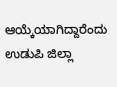ಆಯ್ಕೆಯಾಗಿದ್ದಾರೆಂದು ಉಡುಪಿ ಜಿಲ್ಲಾ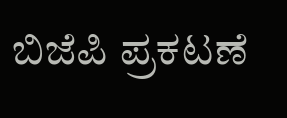ಬಿಜೆಪಿ ಪ್ರಕಟಣೆ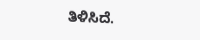ತಿಳಿಸಿದೆ.